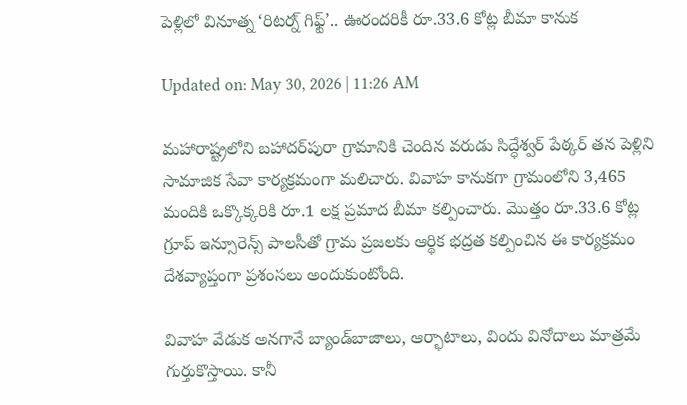పెళ్లిలో వినూత్న ‘రిటర్న్ గిఫ్ట్’.. ఊరందరికీ రూ.33.6 కోట్ల బీమా కానుక

Updated on: May 30, 2026 | 11:26 AM

మహారాష్ట్రలోని బహాదర్‌పురా గ్రామానికి చెందిన వరుడు సిద్ధేశ్వర్ పేఠ్కర్ తన పెళ్లిని సామాజిక సేవా కార్యక్రమంగా మలిచారు. వివాహ కానుకగా గ్రామంలోని 3,465 మందికి ఒక్కొక్కరికి రూ.1 లక్ష ప్రమాద బీమా కల్పించారు. మొత్తం రూ.33.6 కోట్ల గ్రూప్ ఇన్సూరెన్స్ పాలసీతో గ్రామ ప్రజలకు ఆర్థిక భద్రత కల్పించిన ఈ కార్యక్రమం దేశవ్యాప్తంగా ప్రశంసలు అందుకుంటోంది.

వివాహ వేడుక అనగానే బ్యాండ్‌బాజాలు, ఆర్భాటాలు, విందు వినోదాలు మాత్రమే గుర్తుకొస్తాయి. కానీ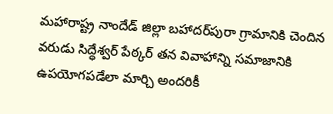మహారాష్ట్ర నాందేడ్ జిల్లా బహాదర్‌పురా గ్రామానికి చెందిన వరుడు సిద్ధేశ్వర్ పేఠ్కర్ తన వివాహాన్ని సమాజానికి ఉపయోగపడేలా మార్చి అందరికీ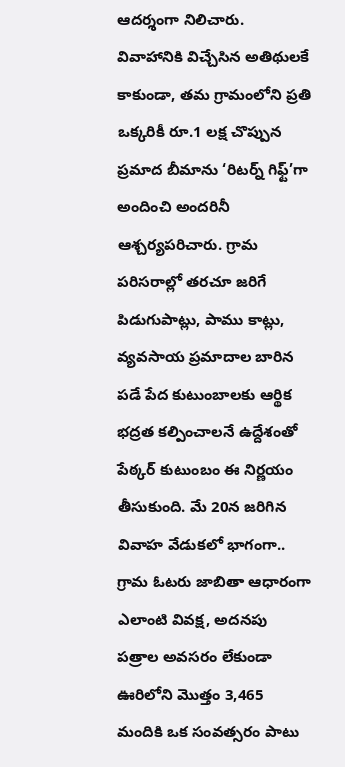ఆదర్శంగా నిలిచారు. వివాహానికి విచ్చేసిన అతిథులకే కాకుండా, తమ గ్రామంలోని ప్రతి ఒక్కరికీ రూ.1 లక్ష చొప్పున ప్రమాద బీమాను ‘రిటర్న్ గిఫ్ట్’గా అందించి అందరినీ ఆశ్చర్యపరిచారు. గ్రామ పరిసరాల్లో తరచూ జరిగే పిడుగుపాట్లు, పాము కాట్లు, వ్యవసాయ ప్రమాదాల బారిన పడే పేద కుటుంబాలకు ఆర్థిక భద్రత కల్పించాలనే ఉద్దేశంతో పేఠ్కర్ కుటుంబం ఈ నిర్ణయం తీసుకుంది. మే 20న జరిగిన వివాహ వేడుకలో భాగంగా.. గ్రామ ఓటరు జాబితా ఆధారంగా ఎలాంటి వివక్ష, అదనపు పత్రాల అవసరం లేకుండా ఊరిలోని మొత్తం 3,465 మందికి ఒక సంవత్సరం పాటు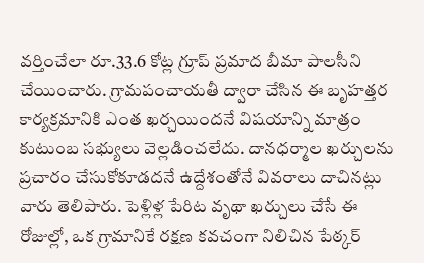వర్తించేలా రూ.33.6 కోట్ల గ్రూప్ ప్రమాద బీమా పాలసీని చేయించారు. గ్రామపంచాయతీ ద్వారా చేసిన ఈ బృహత్తర కార్యక్రమానికి ఎంత ఖర్చయిందనే విషయాన్ని మాత్రం కుటుంబ సభ్యులు వెల్లడించలేదు. దానధర్మాల ఖర్చులను ప్రచారం చేసుకోకూడదనే ఉద్దేశంతోనే వివరాలు దాచినట్లు వారు తెలిపారు. పెళ్లిళ్ల పేరిట వృథా ఖర్చులు చేసే ఈ రోజుల్లో, ఒక గ్రామానికే రక్షణ కవచంగా నిలిచిన పేఠ్కర్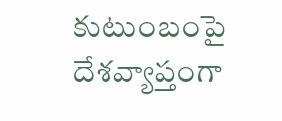కుటుంబంపై దేశవ్యాప్తంగా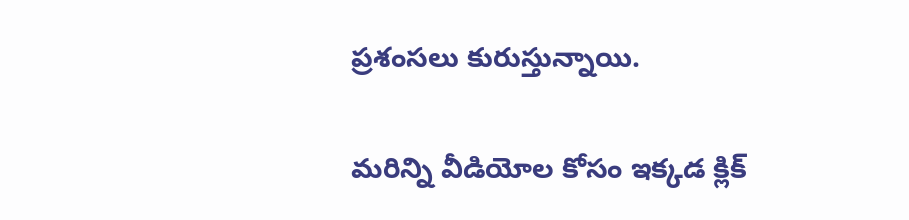ప్రశంసలు కురుస్తున్నాయి.

మరిన్ని వీడియోల కోసం ఇక్కడ క్లిక్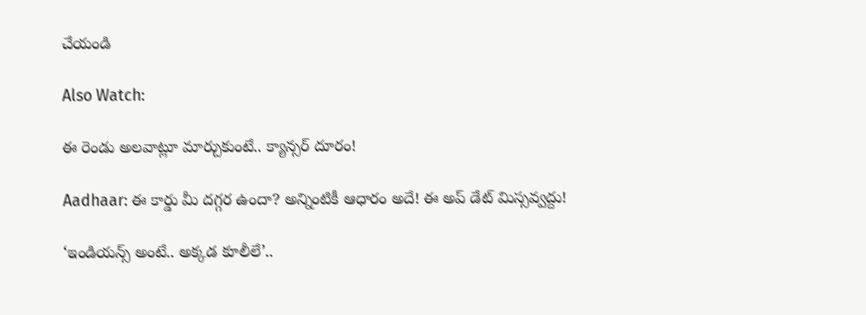చేయండి

Also Watch:

ఈ రెండు అలవాట్లూ మార్చుకుంటే.. క్యాన్సర్ దూరం!

Aadhaar: ఈ కార్డు మీ దగ్గర ఉందా? అన్నింటికీ ఆధారం అదే! ఈ అప్ డేట్ మిస్సవ్వద్దు!

‘ఇండియన్స్‌ అంటే.. అక్కడ కూలీలే’..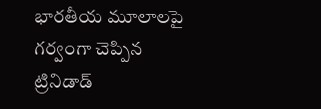భారతీయ మూలాలపై గర్వంగా చెప్పిన ట్రినిడాడ్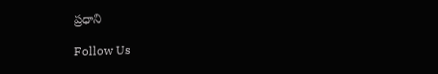ప్రధాని

Follow Us